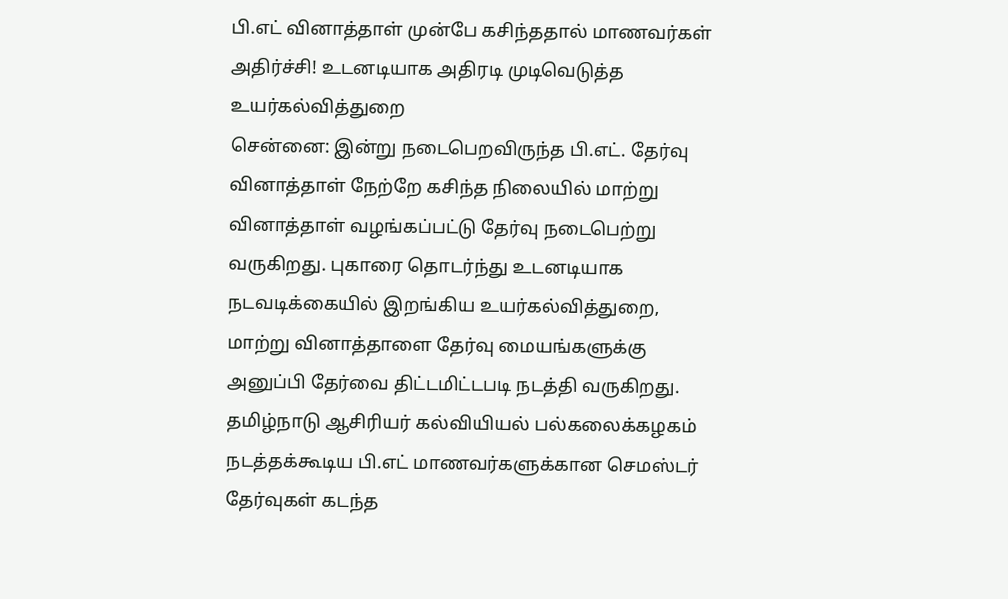பி.எட் வினாத்தாள் முன்பே கசிந்ததால் மாணவர்கள் அதிர்ச்சி! உடனடியாக அதிரடி முடிவெடுத்த உயர்கல்வித்துறை
சென்னை: இன்று நடைபெறவிருந்த பி.எட். தேர்வு வினாத்தாள் நேற்றே கசிந்த நிலையில் மாற்று வினாத்தாள் வழங்கப்பட்டு தேர்வு நடைபெற்று வருகிறது. புகாரை தொடர்ந்து உடனடியாக நடவடிக்கையில் இறங்கிய உயர்கல்வித்துறை, மாற்று வினாத்தாளை தேர்வு மையங்களுக்கு அனுப்பி தேர்வை திட்டமிட்டபடி நடத்தி வருகிறது.
தமிழ்நாடு ஆசிரியர் கல்வியியல் பல்கலைக்கழகம் நடத்தக்கூடிய பி.எட் மாணவர்களுக்கான செமஸ்டர் தேர்வுகள் கடந்த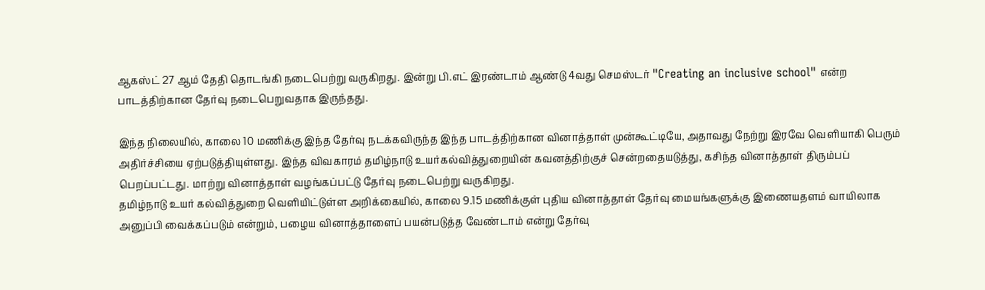ஆகஸ்ட் 27 ஆம் தேதி தொடங்கி நடைபெற்று வருகிறது. இன்று பி.எட் இரண்டாம் ஆண்டு 4வது செமஸ்டர் "Creating an inclusive school" என்ற பாடத்திற்கான தேர்வு நடைபெறுவதாக இருந்தது.

இந்த நிலையில், காலை 10 மணிக்கு இந்த தேர்வு நடக்கவிருந்த இந்த பாடத்திற்கான வினாத்தாள் முன்கூட்டியே, அதாவது நேற்று இரவே வெளியாகி பெரும் அதிர்ச்சியை ஏற்படுத்தியுள்ளது. இந்த விவகாரம் தமிழ்நாடு உயர்கல்வித்துறையின் கவனத்திற்குச் சென்றதையடுத்து, கசிந்த வினாத்தாள் திரும்பப் பெறப்பட்டது. மாற்று வினாத்தாள் வழங்கப்பட்டு தேர்வு நடைபெற்று வருகிறது.
தமிழ்நாடு உயர் கல்வித்துறை வெளியிட்டுள்ள அறிக்கையில், காலை 9.15 மணிக்குள் புதிய வினாத்தாள் தேர்வு மையங்களுக்கு இணையதளம் வாயிலாக அனுப்பி வைக்கப்படும் என்றும், பழைய வினாத்தாளைப் பயன்படுத்த வேண்டாம் என்று தேர்வு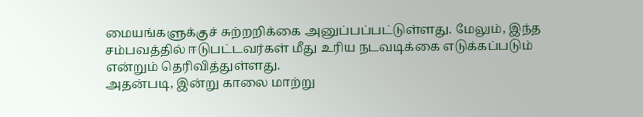மையங்களுக்குச் சுற்றறிக்கை அனுப்பப்பட்டுள்ளது. மேலும், இந்த சம்பவத்தில் ஈடுபட்டவர்கள் மீது உரிய நடவடிக்கை எடுக்கப்படும் என்றும் தெரிவித்துள்ளது.
அதன்படி, இன்று காலை மாற்று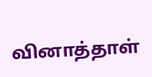வினாத்தாள்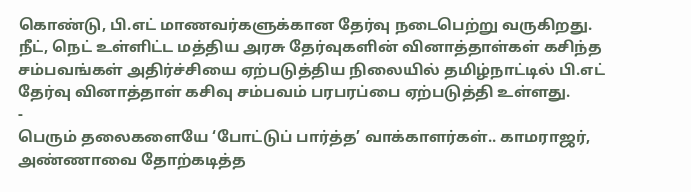கொண்டு, பி.எட் மாணவர்களுக்கான தேர்வு நடைபெற்று வருகிறது. நீட், நெட் உள்ளிட்ட மத்திய அரசு தேர்வுகளின் வினாத்தாள்கள் கசிந்த சம்பவங்கள் அதிர்ச்சியை ஏற்படுத்திய நிலையில் தமிழ்நாட்டில் பி.எட் தேர்வு வினாத்தாள் கசிவு சம்பவம் பரபரப்பை ஏற்படுத்தி உள்ளது.
-
பெரும் தலைகளையே ‘போட்டுப் பார்த்த’ வாக்காளர்கள்.. காமராஜர், அண்ணாவை தோற்கடித்த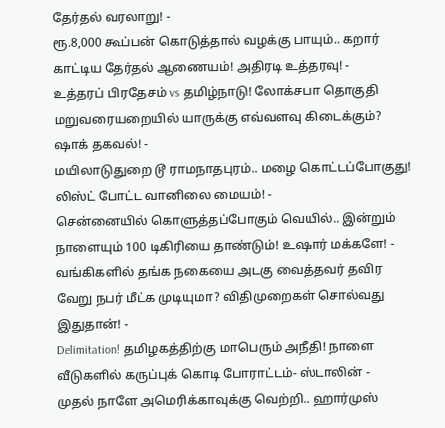தேர்தல் வரலாறு! -
ரூ.8,000 கூப்பன் கொடுத்தால் வழக்கு பாயும்.. கறார் காட்டிய தேர்தல் ஆணையம்! அதிரடி உத்தரவு! -
உத்தரப் பிரதேசம் vs தமிழ்நாடு! லோக்சபா தொகுதி மறுவரையறையில் யாருக்கு எவ்வளவு கிடைக்கும்? ஷாக் தகவல்! -
மயிலாடுதுறை டூ ராமநாதபுரம்.. மழை கொட்டப்போகுது! லிஸ்ட் போட்ட வானிலை மையம்! -
சென்னையில் கொளுத்தப்போகும் வெயில்.. இன்றும் நாளையும் 100 டிகிரியை தாண்டும்! உஷார் மக்களே! -
வங்கிகளில் தங்க நகையை அடகு வைத்தவர் தவிர வேறு நபர் மீட்க முடியுமா? விதிமுறைகள் சொல்வது இதுதான்! -
Delimitation! தமிழகத்திற்கு மாபெரும் அநீதி! நாளை வீடுகளில் கருப்புக் கொடி போராட்டம்- ஸ்டாலின் -
முதல் நாளே அமெரிக்காவுக்கு வெற்றி.. ஹார்முஸ்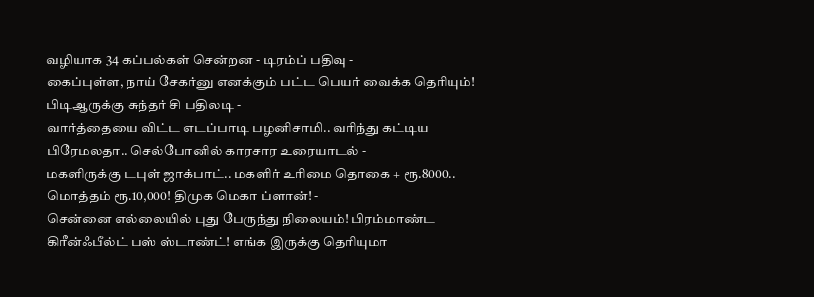வழியாக 34 கப்பல்கள் சென்றன - டிரம்ப் பதிவு -
கைப்புள்ள, நாய் சேகர்னு எனக்கும் பட்ட பெயர் வைக்க தெரியும்! பிடிஆருக்கு சுந்தர் சி பதிலடி -
வார்த்தையை விட்ட எடப்பாடி பழனிசாமி.. வரிந்து கட்டிய பிரேமலதா.. செல்போனில் காரசார உரையாடல் -
மகளிருக்கு டபுள் ஜாக்பாட்.. மகளிர் உரிமை தொகை + ரூ.8000.. மொத்தம் ரூ.10,000! திமுக மெகா ப்ளான்! -
சென்னை எல்லையில் புது பேருந்து நிலையம்! பிரம்மாண்ட கிரீன்ஃபீல்ட் பஸ் ஸ்டாண்ட்! எங்க இருக்கு தெரியுமா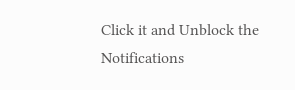Click it and Unblock the Notifications